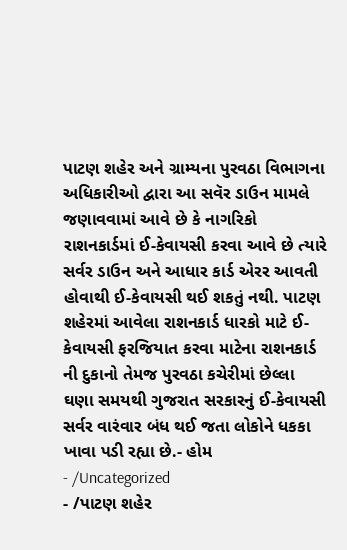પાટણ શહેર અને ગ્રામ્યના પુરવઠા વિભાગના અધિકારીઓ દ્વારા આ સવૅર ડાઉન મામલે જણાવવામાં આવે છે કે નાગરિકો રાશનકાર્ડમાં ઈ-કેવાયસી કરવા આવે છે ત્યારે સર્વર ડાઉન અને આધાર કાર્ડ એરર આવતી હોવાથી ઈ-કેવાયસી થઈ શકતું નથી. પાટણ શહેરમાં આવેલા રાશનકાર્ડ ધારકો માટે ઈ-કેવાયસી ફરજિયાત કરવા માટેના રાશનકાર્ડ ની દુકાનો તેમજ પુરવઠા કચેરીમાં છેલ્લા ઘણા સમયથી ગુજરાત સરકારનું ઈ-કેવાયસી સર્વર વારંવાર બંધ થઈ જતા લોકોને ધકકા ખાવા પડી રહ્યા છે.- હોમ
- /Uncategorized
- /પાટણ શહેર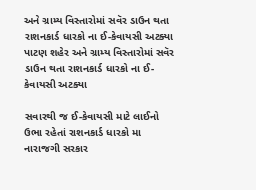અને ગ્રામ્ય વિસ્તારોમાં સવૅર ડાઉન થતા રાશનકાર્ડ ધારકો ના ઈ-કેવાયસી અટક્યા
પાટણ શહેર અને ગ્રામ્ય વિસ્તારોમાં સવૅર ડાઉન થતા રાશનકાર્ડ ધારકો ના ઈ-કેવાયસી અટક્યા

સવારથી જ ઈ-કેવાયસી માટે લાઈનો ઉભા રહેતાં રાશનકાર્ડ ધારકો મા નારાજગી સરકાર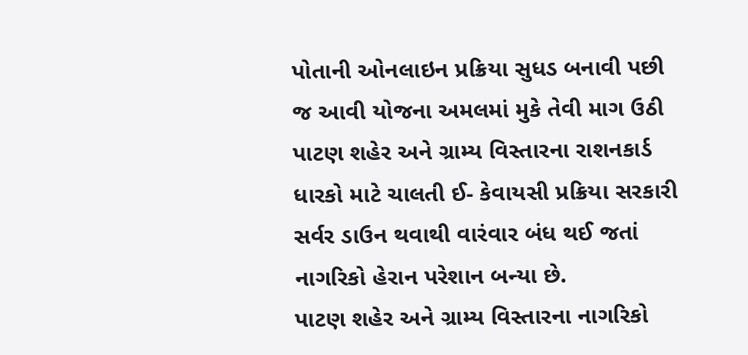પોતાની ઓનલાઇન પ્રક્રિયા સુધડ બનાવી પછી જ આવી યોજના અમલમાં મુકે તેવી માગ ઉઠી પાટણ શહેર અને ગ્રામ્ય વિસ્તારના રાશનકાર્ડ ધારકો માટે ચાલતી ઈ- કેવાયસી પ્રક્રિયા સરકારી સર્વર ડાઉન થવાથી વારંવાર બંધ થઈ જતાં નાગરિકો હેરાન પરેશાન બન્યા છે.
પાટણ શહેર અને ગ્રામ્ય વિસ્તારના નાગરિકો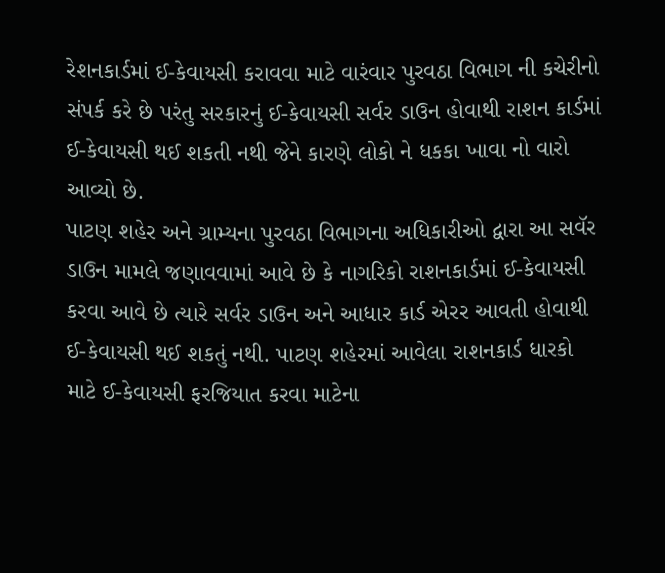રેશનકાર્ડમાં ઈ-કેવાયસી કરાવવા માટે વારંવાર પુરવઠા વિભાગ ની કચેરીનો સંપર્ક કરે છે પરંતુ સરકારનું ઈ-કેવાયસી સર્વર ડાઉન હોવાથી રાશન કાર્ડમાં ઈ-કેવાયસી થઈ શકતી નથી જેને કારણે લોકો ને ધકકા ખાવા નો વારો આવ્યો છે.
પાટણ શહેર અને ગ્રામ્યના પુરવઠા વિભાગના અધિકારીઓ દ્વારા આ સવૅર ડાઉન મામલે જણાવવામાં આવે છે કે નાગરિકો રાશનકાર્ડમાં ઈ-કેવાયસી કરવા આવે છે ત્યારે સર્વર ડાઉન અને આધાર કાર્ડ એરર આવતી હોવાથી ઈ-કેવાયસી થઈ શકતું નથી. પાટણ શહેરમાં આવેલા રાશનકાર્ડ ધારકો માટે ઈ-કેવાયસી ફરજિયાત કરવા માટેના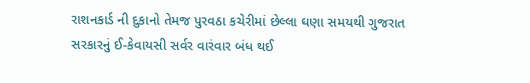રાશનકાર્ડ ની દુકાનો તેમજ પુરવઠા કચેરીમાં છેલ્લા ઘણા સમયથી ગુજરાત સરકારનું ઈ-કેવાયસી સર્વર વારંવાર બંધ થઈ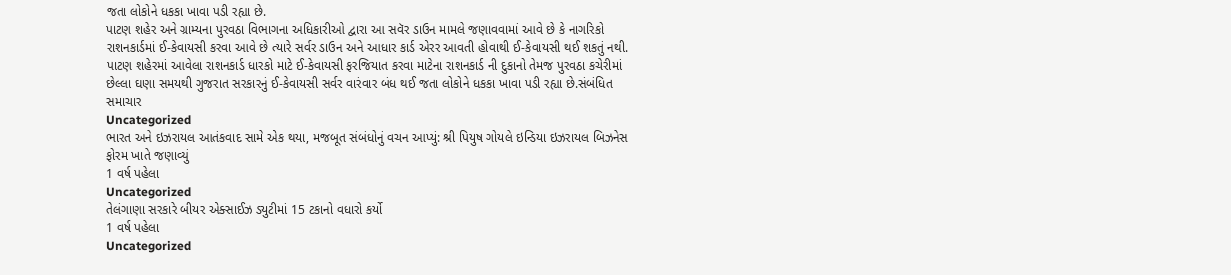જતા લોકોને ધકકા ખાવા પડી રહ્યા છે.
પાટણ શહેર અને ગ્રામ્યના પુરવઠા વિભાગના અધિકારીઓ દ્વારા આ સવૅર ડાઉન મામલે જણાવવામાં આવે છે કે નાગરિકો રાશનકાર્ડમાં ઈ-કેવાયસી કરવા આવે છે ત્યારે સર્વર ડાઉન અને આધાર કાર્ડ એરર આવતી હોવાથી ઈ-કેવાયસી થઈ શકતું નથી. પાટણ શહેરમાં આવેલા રાશનકાર્ડ ધારકો માટે ઈ-કેવાયસી ફરજિયાત કરવા માટેના રાશનકાર્ડ ની દુકાનો તેમજ પુરવઠા કચેરીમાં છેલ્લા ઘણા સમયથી ગુજરાત સરકારનું ઈ-કેવાયસી સર્વર વારંવાર બંધ થઈ જતા લોકોને ધકકા ખાવા પડી રહ્યા છે.સંબંધિત સમાચાર
Uncategorized
ભારત અને ઇઝરાયલ આતંકવાદ સામે એક થયા, મજબૂત સંબંધોનું વચન આપ્યું: શ્રી પિયુષ ગોયલે ઇન્ડિયા ઇઝરાયલ બિઝનેસ ફોરમ ખાતે જણાવ્યું
1 વર્ષ પહેલા
Uncategorized
તેલંગાણા સરકારે બીયર એક્સાઈઝ ડ્યુટીમાં 15 ટકાનો વધારો કર્યો
1 વર્ષ પહેલા
Uncategorized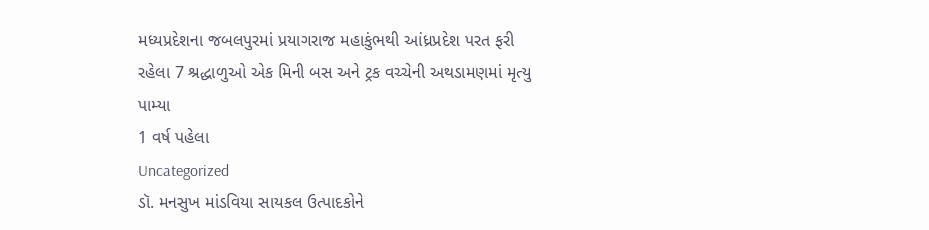મધ્યપ્રદેશના જબલપુરમાં પ્રયાગરાજ મહાકુંભથી આંધ્રપ્રદેશ પરત ફરી રહેલા 7 શ્રદ્ધાળુઓ એક મિની બસ અને ટ્રક વચ્ચેની અથડામણમાં મૃત્યુ પામ્યા
1 વર્ષ પહેલા
Uncategorized
ડૉ. મનસુખ માંડવિયા સાયકલ ઉત્પાદકોને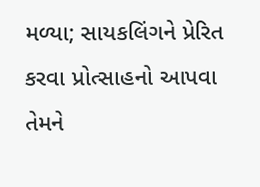મળ્યા; સાયકલિંગને પ્રેરિત કરવા પ્રોત્સાહનો આપવા તેમને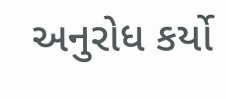અનુરોધ કર્યો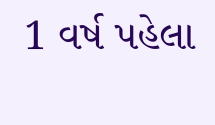1 વર્ષ પહેલા